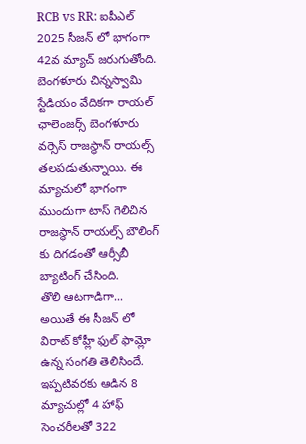RCB vs RR: ఐపీఎల్ 2025 సీజన్ లో భాగంగా 42వ మ్యాచ్ జరుగుతోంది. బెంగళూరు చిన్నస్వామి స్టేడియం వేదికగా రాయల్ ఛాలెంజర్స్ బెంగళూరు వర్సెస్ రాజస్థాన్ రాయల్స్ తలపడుతున్నాయి. ఈ మ్యాచులో భాగంగా ముందుగా టాస్ గెలిచిన రాజస్థాన్ రాయల్స్ బౌలింగ్ కు దిగడంతో ఆర్సీబీ బ్యాటింగ్ చేసింది.
తొలి ఆటగాడిగా...
అయితే ఈ సీజన్ లో విరాట్ కోహ్లీ ఫుల్ ఫామ్లో ఉన్న సంగతి తెలిసిందే. ఇప్పటివరకు ఆడిన 8 మ్యాచుల్లో 4 హాఫ్ సెంచరీలతో 322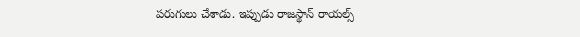పరుగులు చేశాడు. ఇప్పుడు రాజస్థాన్ రాయల్స్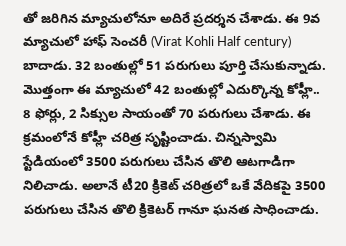తో జరిగిన మ్యాచులోనూ అదిరే ప్రదర్శన చేశాడు. ఈ 9వ మ్యాచులో హాఫ్ సెంచరీ (Virat Kohli Half century) బాదాడు. 32 బంతుల్లో 51 పరుగులు పూర్తి చేసుకున్నాడు. మొత్తంగా ఈ మ్యాచులో 42 బంతుల్లో ఎదుర్కొన్న కోహ్లీ.. 8 ఫోర్లు, 2 సిక్సుల సాయంతో 70 పరుగులు చేశాడు. ఈ క్రమంలోనే కోహ్లీ చరిత్ర సృష్టించాడు. చిన్నస్వామి స్టేడియంలో 3500 పరుగులు చేసిన తొలి ఆటగాడిగా నిలిచాడు. అలానే టీ20 క్రికెట్ చరిత్రలో ఒకే వేదికపై 3500 పరుగులు చేసిన తొలి క్రికెటర్ గానూ ఘనత సాధించాడు.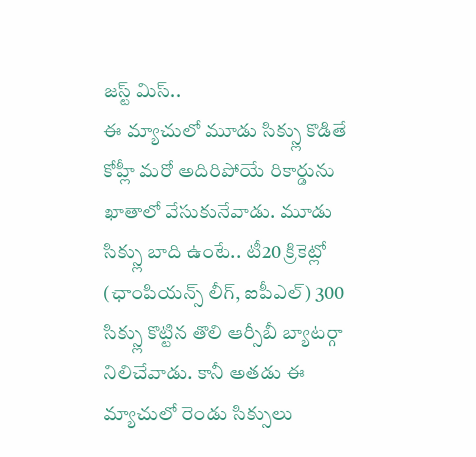జస్ట్ మిస్..
ఈ మ్యాచులో మూడు సిక్స్లు కొడితే కోహ్లీ మరో అదిరిపోయే రికార్డును ఖాతాలో వేసుకునేవాడు. మూడు సిక్స్లు బాది ఉంటే.. టీ20 క్రికెట్లో (ఛాంపియన్స్ లీగ్, ఐపీఎల్) 300 సిక్స్లు కొట్టిన తొలి ఆర్సీబీ బ్యాటర్గా నిలిచేవాడు. కానీ అతడు ఈ మ్యాచులో రెండు సిక్సులు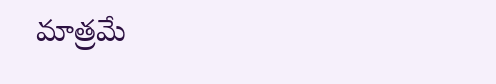మాత్రమే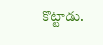కొట్టాడు.